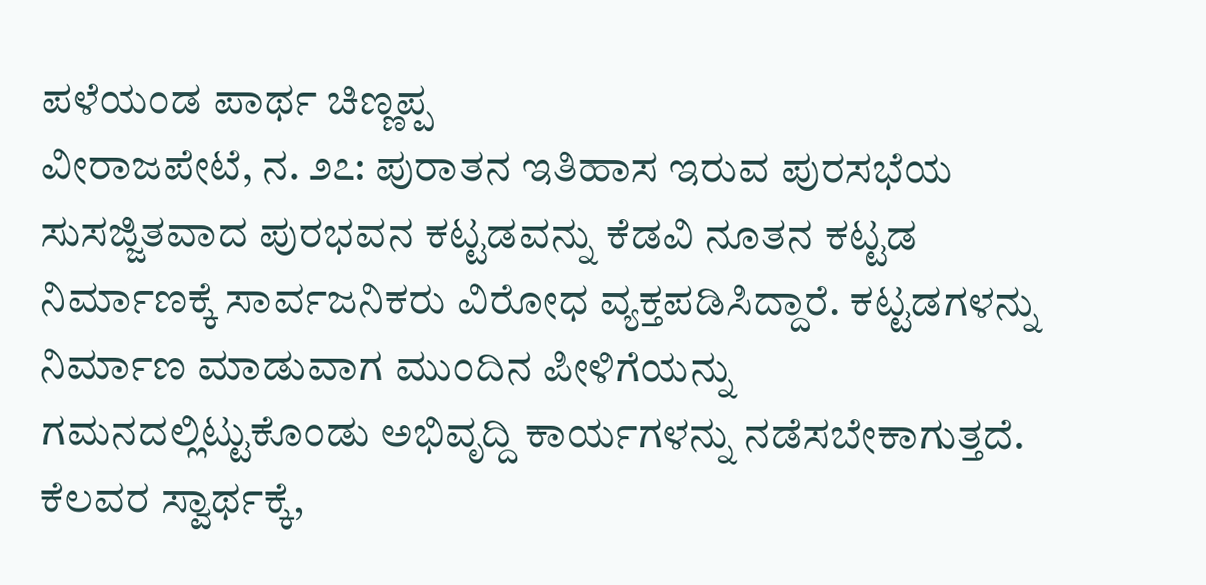ಪಳೆಯಂಡ ಪಾರ್ಥ ಚಿಣ್ಣಪ್ಪ
ವೀರಾಜಪೇಟೆ, ನ. ೨೭: ಪುರಾತನ ಇತಿಹಾಸ ಇರುವ ಪುರಸಭೆಯ ಸುಸಜ್ಜಿತವಾದ ಪುರಭವನ ಕಟ್ಟಡವನ್ನು ಕೆಡವಿ ನೂತನ ಕಟ್ಟಡ ನಿರ್ಮಾಣಕ್ಕೆ ಸಾರ್ವಜನಿಕರು ವಿರೋಧ ವ್ಯಕ್ತಪಡಿಸಿದ್ದಾರೆ. ಕಟ್ಟಡಗಳನ್ನು ನಿರ್ಮಾಣ ಮಾಡುವಾಗ ಮುಂದಿನ ಪೀಳಿಗೆಯನ್ನು ಗಮನದಲ್ಲಿಟ್ಟುಕೊಂಡು ಅಭಿವೃದ್ದಿ ಕಾರ್ಯಗಳನ್ನು ನಡೆಸಬೇಕಾಗುತ್ತದೆ. ಕೆಲವರ ಸ್ವಾರ್ಥಕ್ಕೆ,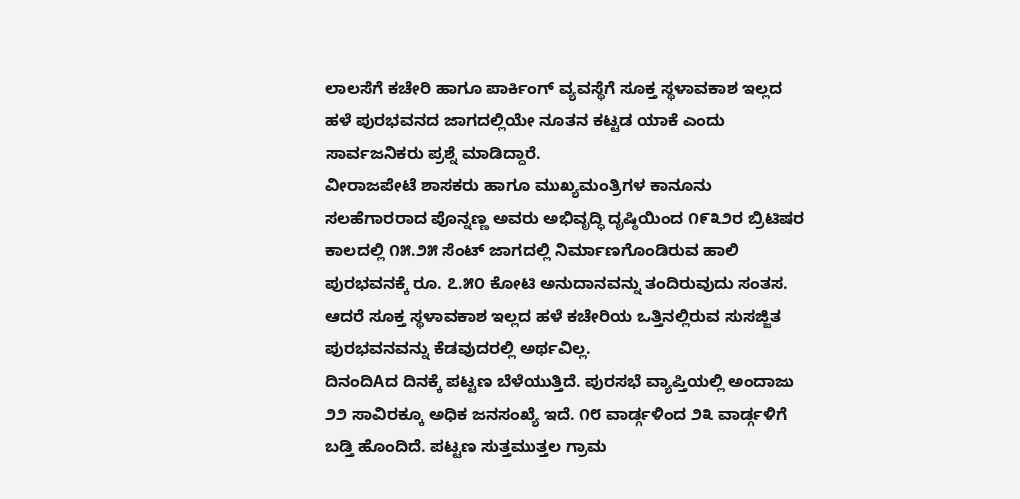ಲಾಲಸೆಗೆ ಕಚೇರಿ ಹಾಗೂ ಪಾರ್ಕಿಂಗ್ ವ್ಯವಸ್ಥೆಗೆ ಸೂಕ್ತ ಸ್ಥಳಾವಕಾಶ ಇಲ್ಲದ ಹಳೆ ಪುರಭವನದ ಜಾಗದಲ್ಲಿಯೇ ನೂತನ ಕಟ್ಟಡ ಯಾಕೆ ಎಂದು ಸಾರ್ವಜನಿಕರು ಪ್ರಶ್ನೆ ಮಾಡಿದ್ದಾರೆ.
ವೀರಾಜಪೇಟೆ ಶಾಸಕರು ಹಾಗೂ ಮುಖ್ಯಮಂತ್ರಿಗಳ ಕಾನೂನು ಸಲಹೆಗಾರರಾದ ಪೊನ್ನಣ್ಣ ಅವರು ಅಭಿವೃದ್ಧಿ ದೃಷ್ಠಿಯಿಂದ ೧೯೩೨ರ ಬ್ರಿಟಿಷರ ಕಾಲದಲ್ಲಿ ೧೫.೨೫ ಸೆಂಟ್ ಜಾಗದಲ್ಲಿ ನಿರ್ಮಾಣಗೊಂಡಿರುವ ಹಾಲಿ ಪುರಭವನಕ್ಕೆ ರೂ. ೭.೫೦ ಕೋಟಿ ಅನುದಾನವನ್ನು ತಂದಿರುವುದು ಸಂತಸ. ಆದರೆ ಸೂಕ್ತ ಸ್ಥಳಾವಕಾಶ ಇಲ್ಲದ ಹಳೆ ಕಚೇರಿಯ ಒತ್ತಿನಲ್ಲಿರುವ ಸುಸಜ್ಜಿತ ಪುರಭವನವನ್ನು ಕೆಡವುದರಲ್ಲಿ ಅರ್ಥವಿಲ್ಲ.
ದಿನಂದಿAದ ದಿನಕ್ಕೆ ಪಟ್ಟಣ ಬೆಳೆಯುತ್ತಿದೆ. ಪುರಸಭೆ ವ್ಯಾಪ್ತಿಯಲ್ಲಿ ಅಂದಾಜು ೨೨ ಸಾವಿರಕ್ಕೂ ಅಧಿಕ ಜನಸಂಖ್ಯೆ ಇದೆ. ೧೮ ವಾರ್ಡ್ಗಳಿಂದ ೨೩ ವಾರ್ಡ್ಗಳಿಗೆ ಬಡ್ತಿ ಹೊಂದಿದೆ. ಪಟ್ಟಣ ಸುತ್ತಮುತ್ತಲ ಗ್ರಾಮ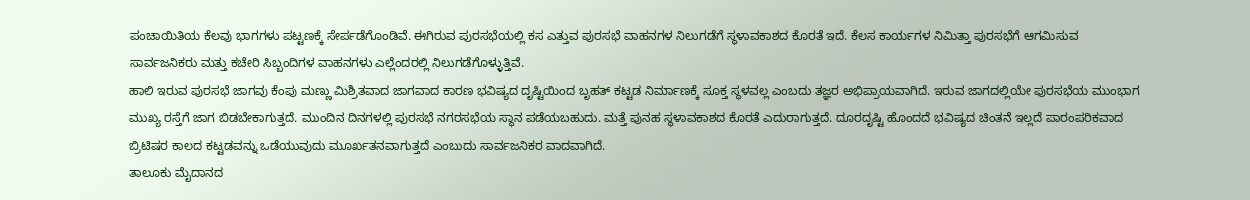ಪಂಚಾಯಿತಿಯ ಕೆಲವು ಭಾಗಗಳು ಪಟ್ಟಣಕ್ಕೆ ಸೇರ್ಪಡೆಗೊಂಡಿವೆ. ಈಗಿರುವ ಪುರಸಭೆಯಲ್ಲಿ ಕಸ ಎತ್ತುವ ಪುರಸಭೆ ವಾಹನಗಳ ನಿಲುಗಡೆಗೆ ಸ್ಥಳಾವಕಾಶದ ಕೊರತೆ ಇದೆ. ಕೆಲಸ ಕಾರ್ಯಗಳ ನಿಮಿತ್ತಾ ಪುರಸಭೆಗೆ ಆಗಮಿಸುವ ಸಾರ್ವಜನಿಕರು ಮತ್ತು ಕಚೇರಿ ಸಿಬ್ಬಂದಿಗಳ ವಾಹನಗಳು ಎಲ್ಲೆಂದರಲ್ಲಿ ನಿಲುಗಡೆಗೊಳ್ಳುತ್ತಿವೆ.
ಹಾಲಿ ಇರುವ ಪುರಸಭೆ ಜಾಗವು ಕೆಂಪು ಮಣ್ಣು ಮಿಶ್ರಿತವಾದ ಜಾಗವಾದ ಕಾರಣ ಭವಿಷ್ಯದ ದೃಷ್ಟಿಯಿಂದ ಬೃಹತ್ ಕಟ್ಟಡ ನಿರ್ಮಾಣಕ್ಕೆ ಸೂಕ್ತ ಸ್ಥಳವಲ್ಲ ಎಂಬದು ತಜ್ಞರ ಅಭಿಪ್ರಾಯವಾಗಿದೆ. ಇರುವ ಜಾಗದಲ್ಲಿಯೇ ಪುರಸಭೆಯ ಮುಂಭಾಗ ಮುಖ್ಯ ರಸ್ತೆಗೆ ಜಾಗ ಬಿಡಬೇಕಾಗುತ್ತದೆ. ಮುಂದಿನ ದಿನಗಳಲ್ಲಿ ಪುರಸಭೆ ನಗರಸಭೆಯ ಸ್ಥಾನ ಪಡೆಯಬಹುದು. ಮತ್ತೆ ಪುನಹ ಸ್ಥಳಾವಕಾಶದ ಕೊರತೆ ಎದುರಾಗುತ್ತದೆ. ದೂರದೃಷ್ಟಿ ಹೊಂದದೆ ಭವಿಷ್ಯದ ಚಿಂತನೆ ಇಲ್ಲದೆ ಪಾರಂಪರಿಕವಾದ ಬ್ರಿಟಿಷರ ಕಾಲದ ಕಟ್ಟಡವನ್ನು ಒಡೆಯುವುದು ಮೂರ್ಖತನವಾಗುತ್ತದೆ ಎಂಬುದು ಸಾರ್ವಜನಿಕರ ವಾದವಾಗಿದೆ.
ತಾಲೂಕು ಮೈದಾನದ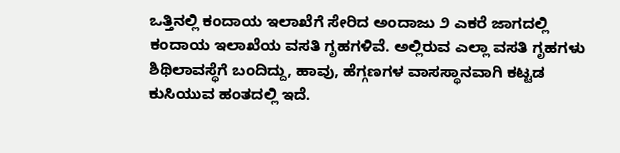ಒತ್ತಿನಲ್ಲಿ ಕಂದಾಯ ಇಲಾಖೆಗೆ ಸೇರಿದ ಅಂದಾಜು ೨ ಎಕರೆ ಜಾಗದಲ್ಲಿ ಕಂದಾಯ ಇಲಾಖೆಯ ವಸತಿ ಗೃಹಗಳಿವೆ. ಅಲ್ಲಿರುವ ಎಲ್ಲಾ ವಸತಿ ಗೃಹಗಳು ಶಿಥಿಲಾವಸ್ಥೆಗೆ ಬಂದಿದ್ದು, ಹಾವು, ಹೆಗ್ಗಣಗಳ ವಾಸಸ್ಥಾನವಾಗಿ ಕಟ್ಟಡ ಕುಸಿಯುವ ಹಂತದಲ್ಲಿ ಇದೆ.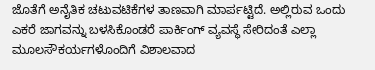ಜೊತೆಗೆ ಅನೈತಿಕ ಚಟುವಟಿಕೆಗಳ ತಾಣವಾಗಿ ಮಾರ್ಪಟ್ಟಿದೆ. ಅಲ್ಲಿರುವ ಒಂದು ಎಕರೆ ಜಾಗವನ್ನು ಬಳಸಿಕೊಂಡರೆ ಪಾರ್ಕಿಂಗ್ ವ್ಯವಸ್ಥೆ ಸೇರಿದಂತೆ ಎಲ್ಲಾ ಮೂಲಸೌಕರ್ಯಗಳೊಂದಿಗೆ ವಿಶಾಲವಾದ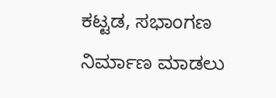ಕಟ್ಟಡ, ಸಭಾಂಗಣ ನಿರ್ಮಾಣ ಮಾಡಲು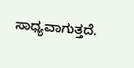ಸಾಧ್ಯವಾಗುತ್ತದೆ.